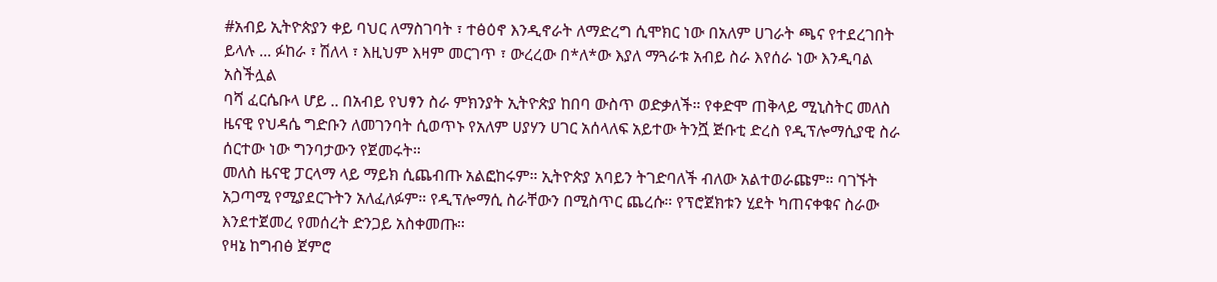#አብይ ኢትዮጵያን ቀይ ባህር ለማስገባት ፣ ተፅዕኖ እንዲኖራት ለማድረግ ሲሞክር ነው በአለም ሀገራት ጫና የተደረገበት ይላሉ ... ፉከራ ፣ ሽለላ ፣ እዚህም እዛም መርገጥ ፣ ውረረው በ*ለ*ው እያለ ማጓራቱ አብይ ስራ እየሰራ ነው እንዲባል አስችሏል
ባሻ ፈርሴቡላ ሆይ .. በአብይ የህፃን ስራ ምክንያት ኢትዮጵያ ከበባ ውስጥ ወድቃለች። የቀድሞ ጠቅላይ ሚኒስትር መለስ ዜናዊ የህዳሴ ግድቡን ለመገንባት ሲወጥኑ የአለም ሀያሃን ሀገር አሰላለፍ አይተው ትንሿ ጅቡቲ ድረስ የዲፕሎማሲያዊ ስራ ሰርተው ነው ግንባታውን የጀመሩት።
መለስ ዜናዊ ፓርላማ ላይ ማይክ ሲጨብጡ አልፎከሩም። ኢትዮጵያ አባይን ትገድባለች ብለው አልተወራጩም። ባገኙት አጋጣሚ የሚያደርጉትን አለፈለፉም። የዲፕሎማሲ ስራቸውን በሚስጥር ጨረሱ። የፕሮጀክቱን ሂደት ካጠናቀቁና ስራው እንደተጀመረ የመሰረት ድንጋይ አስቀመጡ።
የዛኔ ከግብፅ ጀምሮ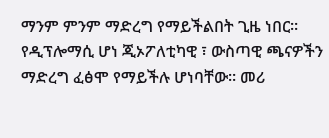ማንም ምንም ማድረግ የማይችልበት ጊዜ ነበር። የዲፕሎማሲ ሆነ ጂኦፖለቲካዊ ፣ ውስጣዊ ጫናዎችን ማድረግ ፈፅሞ የማይችሉ ሆነባቸው። መሪ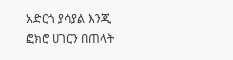አድርጎ ያሳያል እንጂ ፎክሮ ሀገርን በጠላት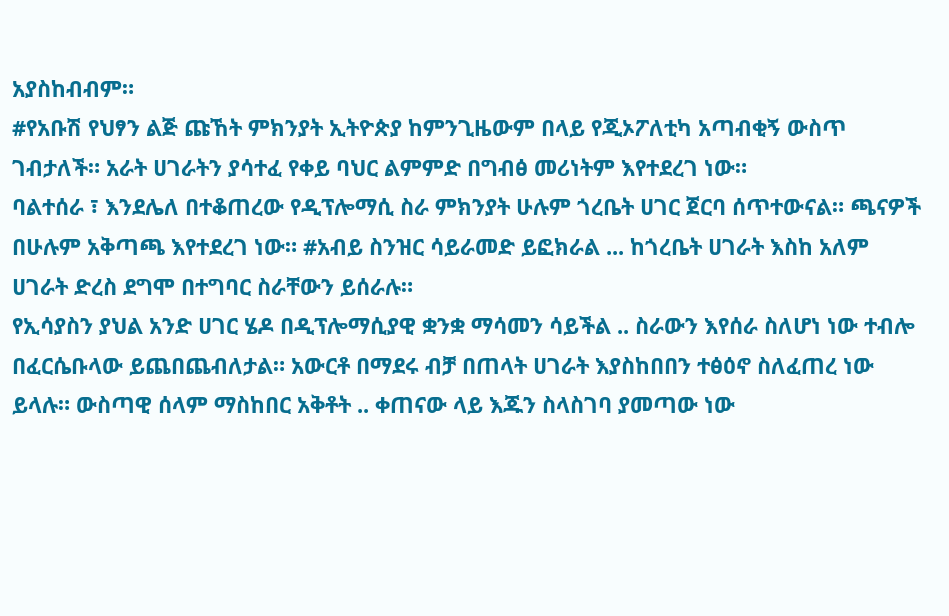አያስከብብም።
#የአቡሽ የህፃን ልጅ ጩኸት ምክንያት ኢትዮጵያ ከምንጊዜውም በላይ የጂኦፖለቲካ አጣብቂኝ ውስጥ ገብታለች። አራት ሀገራትን ያሳተፈ የቀይ ባህር ልምምድ በግብፅ መሪነትም እየተደረገ ነው።
ባልተሰራ ፣ እንደሌለ በተቆጠረው የዲፕሎማሲ ስራ ምክንያት ሁሉም ጎረቤት ሀገር ጀርባ ሰጥተውናል። ጫናዎች በሁሉም አቅጣጫ እየተደረገ ነው። #አብይ ስንዝር ሳይራመድ ይፎክራል ... ከጎረቤት ሀገራት እስከ አለም ሀገራት ድረስ ደግሞ በተግባር ስራቸውን ይሰራሉ።
የኢሳያስን ያህል አንድ ሀገር ሄዶ በዲፕሎማሲያዊ ቋንቋ ማሳመን ሳይችል .. ስራውን እየሰራ ስለሆነ ነው ተብሎ በፈርሴቡላው ይጨበጨብለታል። አውርቶ በማደሩ ብቻ በጠላት ሀገራት እያስከበበን ተፅዕኖ ስለፈጠረ ነው ይላሉ። ውስጣዊ ሰላም ማስከበር አቅቶት .. ቀጠናው ላይ እጁን ስላስገባ ያመጣው ነው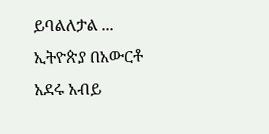ይባልለታል ...
ኢትዮጵያ በአውርቶ አደሩ አብይ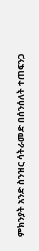ምክንያት አንድ ስንዝር ሳትራመድ በሰንሰለት ተጠፍንጋ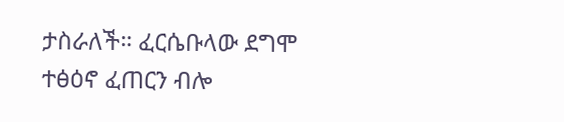ታስራለች። ፈርሴቡላው ደግሞ ተፅዕኖ ፈጠርን ብሎ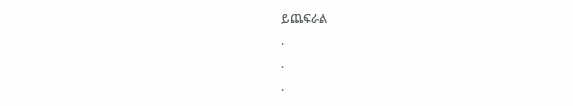ይጨፍራል
.
.
.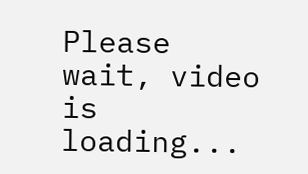Please wait, video is loading...